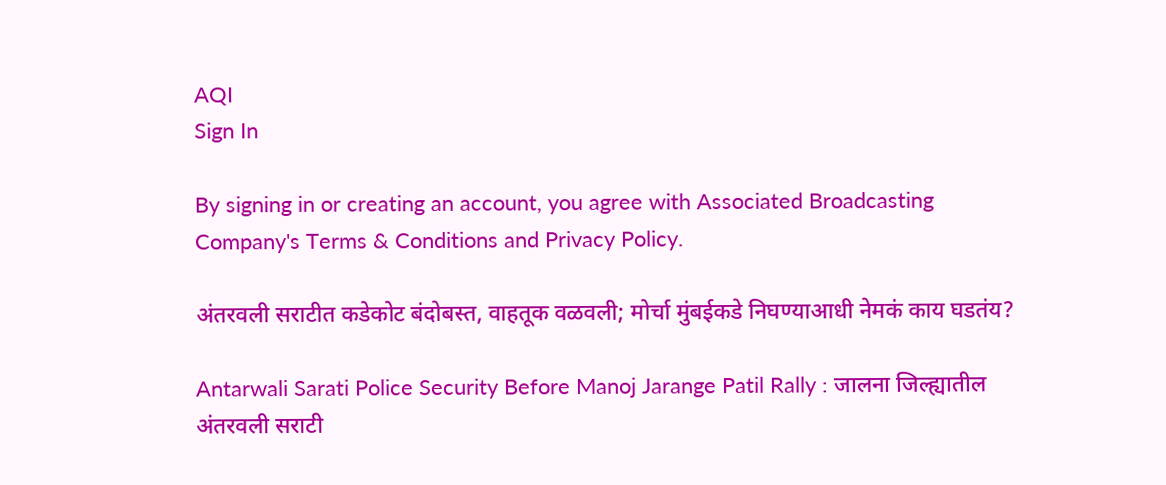AQI
Sign In

By signing in or creating an account, you agree with Associated Broadcasting Company's Terms & Conditions and Privacy Policy.

अंतरवली सराटीत कडेकोट बंदोबस्त, वाहतूक वळवली; मोर्चा मुंबईकडे निघण्याआधी नेमकं काय घडतंय?

Antarwali Sarati Police Security Before Manoj Jarange Patil Rally : जालना जिल्ह्यातील अंतरवली सराटी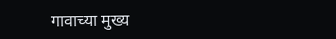गावाच्या मुख्य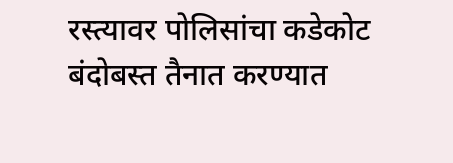रस्त्यावर पोलिसांचा कडेकोट बंदोबस्त तैनात करण्यात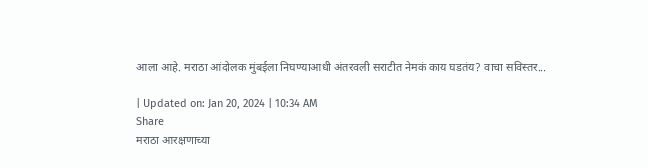आला आहे. मराठा आंदोलक मुंबईला निघण्याआधी अंतरवली सराटीत नेमकं काय घडतंय? वाचा सविस्तर...

| Updated on: Jan 20, 2024 | 10:34 AM
Share
मराठा आरक्षणाच्या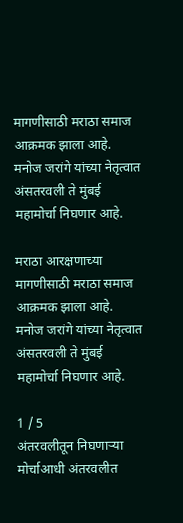मागणीसाठी मराठा समाज आक्रमक झाला आहे. मनोज जरांगे यांच्या नेतृत्वात अंसतरवली ते मुंबई महामोर्चा निघणार आहे.

मराठा आरक्षणाच्या मागणीसाठी मराठा समाज आक्रमक झाला आहे. मनोज जरांगे यांच्या नेतृत्वात अंसतरवली ते मुंबई महामोर्चा निघणार आहे.

1 / 5
अंतरवलीतून निघणाऱ्या मोर्चाआधी अंतरवलीत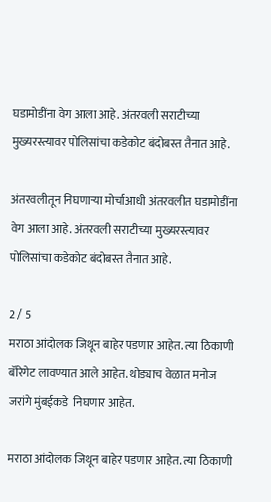घडामोडींना वेग आला आहे. अंतरवली सराटीच्या मुख्यरस्त्यावर पोलिसांचा कडेकोट बंदोबस्त तैनात आहे.

अंतरवलीतून निघणाऱ्या मोर्चाआधी अंतरवलीत घडामोडींना वेग आला आहे. अंतरवली सराटीच्या मुख्यरस्त्यावर पोलिसांचा कडेकोट बंदोबस्त तैनात आहे.

2 / 5
मराठा आंदोलक जिथून बाहेर पडणार आहेत. त्या ठिकाणी बॅरिगेट लावण्यात आले आहेत. थोड्याच वेळात मनोज जरांगे मुंबईकडे  निघणार आहेत.

मराठा आंदोलक जिथून बाहेर पडणार आहेत. त्या ठिकाणी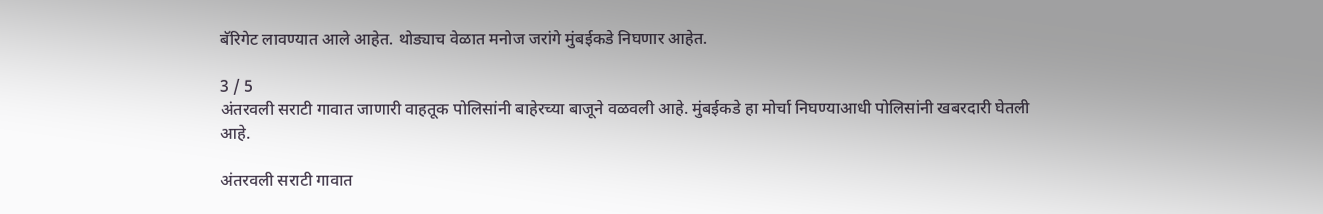बॅरिगेट लावण्यात आले आहेत. थोड्याच वेळात मनोज जरांगे मुंबईकडे निघणार आहेत.

3 / 5
अंतरवली सराटी गावात जाणारी वाहतूक पोलिसांनी बाहेरच्या बाजूने वळवली आहे. मुंबईकडे हा मोर्चा निघण्याआधी पोलिसांनी खबरदारी घेतली आहे.

अंतरवली सराटी गावात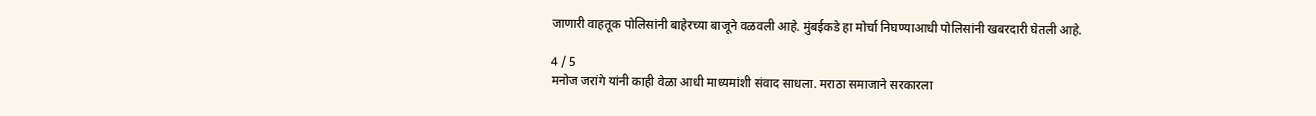जाणारी वाहतूक पोलिसांनी बाहेरच्या बाजूने वळवली आहे. मुंबईकडे हा मोर्चा निघण्याआधी पोलिसांनी खबरदारी घेतली आहे.

4 / 5
मनोज जरांगे यांनी काही वेळा आधी माध्यमांशी संवाद साधला. मराठा समाजाने सरकारला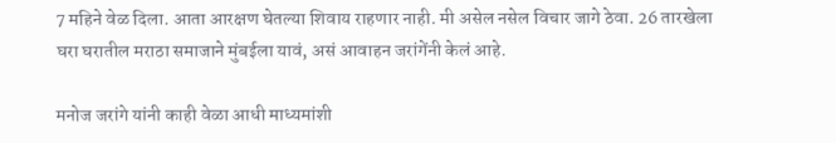7 महिने वेळ दिला. आता आरक्षण घेतल्या शिवाय राहणार नाही. मी असेल नसेल विचार जागे ठेवा. 26 तारखेला घरा घरातील मराठा समाजाने मुंबईला यावं, असं आवाहन जरांगेंनी केलं आहे.

मनोज जरांगे यांनी काही वेळा आधी माध्यमांशी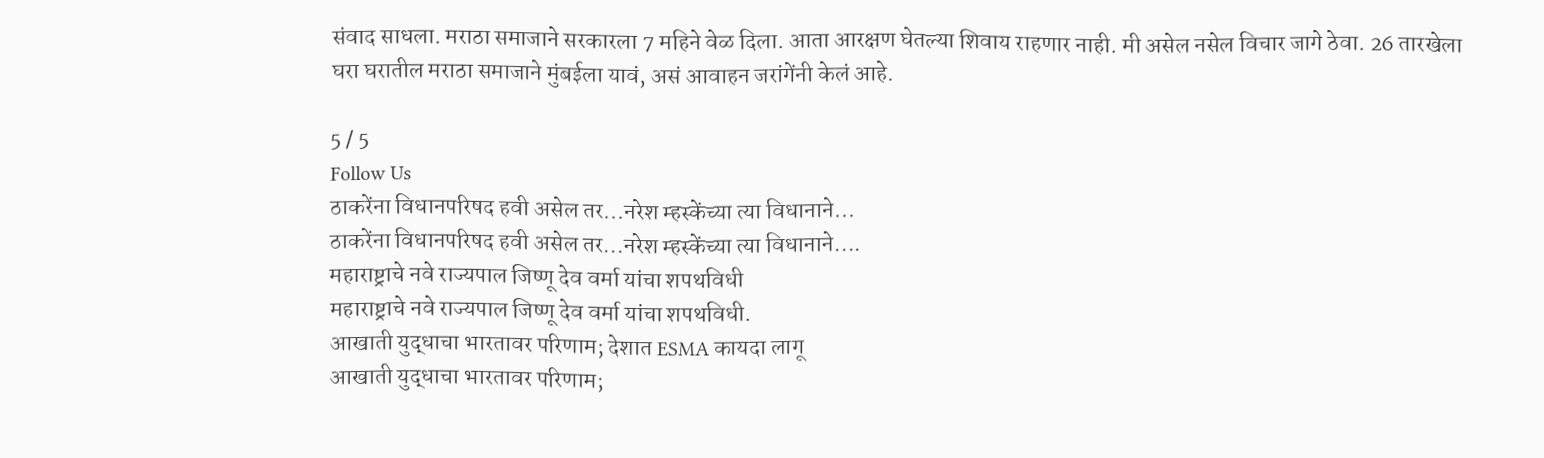संवाद साधला. मराठा समाजाने सरकारला 7 महिने वेळ दिला. आता आरक्षण घेतल्या शिवाय राहणार नाही. मी असेल नसेल विचार जागे ठेवा. 26 तारखेला घरा घरातील मराठा समाजाने मुंबईला यावं, असं आवाहन जरांगेंनी केलं आहे.

5 / 5
Follow Us
ठाकरेंना विधानपरिषद हवी असेल तर...नरेश म्हस्केंच्या त्या विधानाने...
ठाकरेंना विधानपरिषद हवी असेल तर...नरेश म्हस्केंच्या त्या विधानाने....
महाराष्ट्राचे नवे राज्यपाल जिष्णू देव वर्मा यांचा शपथविधी
महाराष्ट्राचे नवे राज्यपाल जिष्णू देव वर्मा यांचा शपथविधी.
आखाती युद्धाचा भारतावर परिणाम; देशात ESMA कायदा लागू
आखाती युद्धाचा भारतावर परिणाम;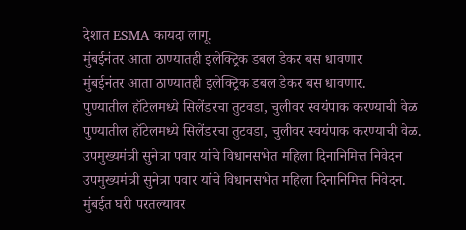देशात ESMA कायदा लागू.
मुंबईनंतर आता ठाण्यातही इलेक्ट्रिक डबल डेकर बस धावणार
मुंबईनंतर आता ठाण्यातही इलेक्ट्रिक डबल डेकर बस धावणार.
पुण्यातील हॉटेलमध्ये सिलेंडरचा तुटवडा, चुलीवर स्वयंपाक करण्याची वेळ
पुण्यातील हॉटेलमध्ये सिलेंडरचा तुटवडा, चुलीवर स्वयंपाक करण्याची वेळ.
उपमुख्यमंत्री सुनेत्रा पवार यांचे विधानसभेत महिला दिनानिमित्त निवेदन
उपमुख्यमंत्री सुनेत्रा पवार यांचे विधानसभेत महिला दिनानिमित्त निवेदन.
मुंबईत घरी परतल्यावर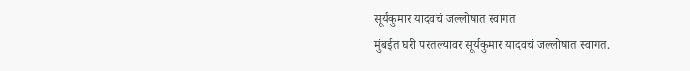सूर्यकुमार यादवचं जल्लोषात स्वागत
मुंबईत घरी परतल्यावर सूर्यकुमार यादवचं जल्लोषात स्वागत.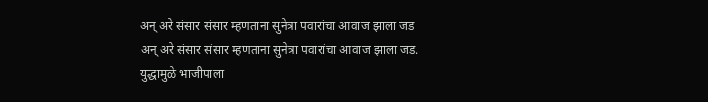अन् अरे संसार संसार म्हणताना सुनेत्रा पवारांचा आवाज झाला जड
अन् अरे संसार संसार म्हणताना सुनेत्रा पवारांचा आवाज झाला जड.
युद्धामुळे भाजीपाला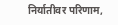निर्यातीवर परिणाम,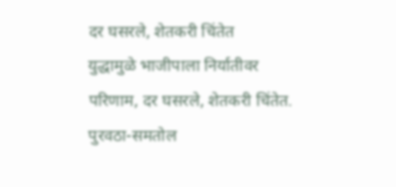दर घसरले, शेतकरी चिंतेत
युद्धामुळे भाजीपाला निर्यातीवर परिणाम, दर घसरले, शेतकरी चिंतेत.
पुरवठा-समतोल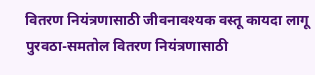वितरण नियंत्रणासाठी जीवनावश्यक वस्तू कायदा लागू
पुरवठा-समतोल वितरण नियंत्रणासाठी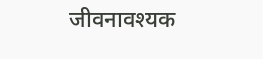जीवनावश्यक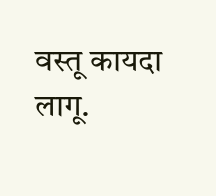वस्तू कायदा लागू.